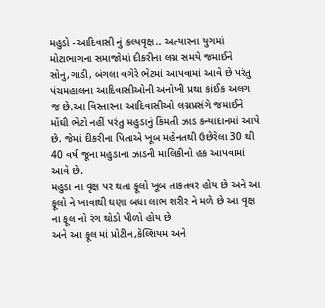મહુડો -આદિવાસી નું કલ્પવૃક્ષ.. અત્યારના યુગમાં મોટાભાગના સમાજોમાં દીકરીના લગ્ન સમયે જમાઈને સોનુ,ગાડી, બંગલા વગેરે ભેટમાં આપવામાં આવે છે પરંતુ પંચમહાલના આદિવાસીઓની અનોખી પ્રથા કાંઈક અલગ જ છે.આ વિસ્તારના આદિવાસીઓ લગ્નપ્રસંગે જમાઈને મોંઘી ભેટો નહીં પરંતુ મહુડાનું કિંમતી ઝાડ કન્યાદાનમાં આપે છે. જેમાં દીકરીના પિતાએ ખૂબ મહેનતથી ઉછેરેલા 30 થી 40 વર્ષ જૂના મહુડાના ઝાડની માલિકીનો હક આપવામાં આવે છે.
મહુડા ના વૃક્ષ પર થતા ફૂલો ખૂબ તાકતવર હોય છે અને આ ફૂલો ને ખાવાથી ઘણા બધા લાભ શરીર ને મળે છે આ વૃક્ષ ના ફૂલ નો રંગ થોડો પીળો હોય છે
અને આ ફૂલ માં પ્રોટીન,કેલ્શિયમ અને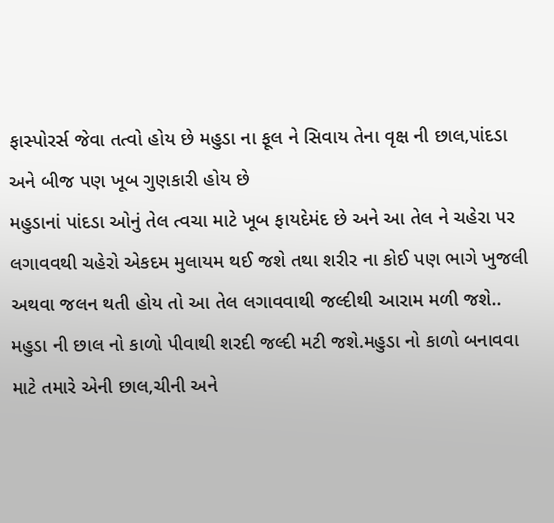ફાસ્પોરર્સ જેવા તત્વો હોય છે મહુડા ના ફૂલ ને સિવાય તેના વૃક્ષ ની છાલ,પાંદડા અને બીજ પણ ખૂબ ગુણકારી હોય છે
મહુડાનાં પાંદડા ઓનું તેલ ત્વચા માટે ખૂબ ફાયદેમંદ છે અને આ તેલ ને ચહેરા પર લગાવવથી ચહેરો એકદમ મુલાયમ થઈ જશે તથા શરીર ના કોઈ પણ ભાગે ખુજલી અથવા જલન થતી હોય તો આ તેલ લગાવવાથી જલ્દીથી આરામ મળી જશે..
મહુડા ની છાલ નો કાળો પીવાથી શરદી જલ્દી મટી જશે.મહુડા નો કાળો બનાવવા માટે તમારે એની છાલ,ચીની અને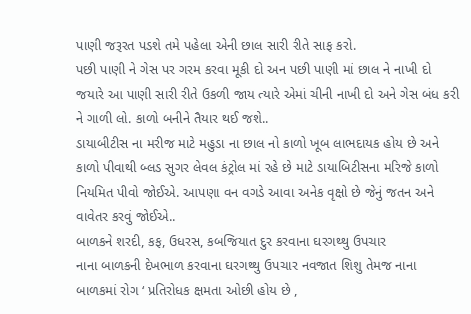પાણી જરૂરત પડશે તમે પહેલા એની છાલ સારી રીતે સાફ કરો.
પછી પાણી ને ગેસ પર ગરમ કરવા મૂકી દો અન પછી પાણી માં છાલ ને નાખી દો જયારે આ પાણી સારી રીતે ઉકળી જાય ત્યારે એમાં ચીની નાખી દો અને ગેસ બંધ કરી ને ગાળી લો. કાળો બનીને તૈયાર થઈ જશે..
ડાયાબીટીસ ના મરીજ માટે મહુડા ના છાલ નો કાળો ખૂબ લાભદાયક હોય છે અને કાળો પીવાથી બ્લડ સુગર લેવલ કંટ્રોલ માં રહે છે માટે ડાયાબિટીસના મરિજે કાળો નિયમિત પીવો જોઈએ. આપણા વન વગડે આવા અનેક વૃક્ષો છે જેનું જતન અને વાવેતર કરવું જોઈએ..
બાળકને શરદી, કફ, ઉધરસ, કબજિયાત દુર કરવાના ઘરગથ્થુ ઉપચાર
નાના બાળકની દેખભાળ કરવાના ઘરગથ્થુ ઉપચાર નવજાત શિશુ તેમજ નાના બાળકમાં રોગ ‘ પ્રતિરોધક ક્ષમતા ઓછી હોય છે ,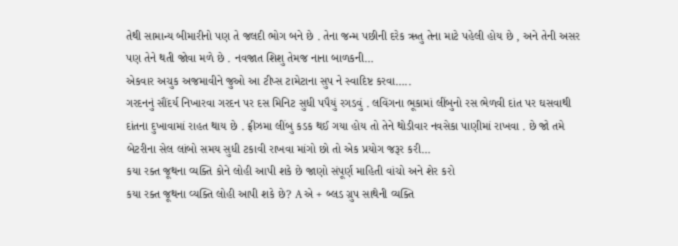તેથી સામાન્ય બીમારીનો પણ તે જલદી ભોગ બને છે . તેના જન્મ પછીની દરેક ઋતુ તેના માટે પહેલી હોય છે , અને તેની અસર પણ તેને થતી જોવા મળે છે . નવજાત શિશુ તેમજ નાના બાળકની…
એકવાર અચુક અજમાવીને જુઓ આ ટીપ્સ ટામેટાના સુપ ને સ્વાદિષ્ટ કરવા…..
ગરદનનું સૌંદર્ય નિખારવા ગરદન પર દસ મિનિટ સુધી પપૈયું રગડવું . લવિંગના ભૂકામાં લીંબુનો રસ ભેળવી દાંત પર ઘસવાથી દાંતના દુખાવામાં રાહત થાય છે . ફ્રીઝમા લીંબુ કડક થઈ ગયા હોય તો તેને થોડીવાર નવસેકા પાણીમાં રાખવા . છે જો તમે બેટરીના સેલ લાંબો સમય સુધી ટકાવી રાખવા માંગો છો તો એક પ્રયોગ જરૂર કરી…
કયા રક્ત જૂથના વ્યક્તિ કોને લોહી આપી શકે છે જાણો સંપૂર્ણ માહિતી વાંચો અને શેર કરો
કયા રક્ત જૂથના વ્યક્તિ લોહી આપી શકે છે? A એ + બ્લડ ગ્રુપ સાથેની વ્યક્તિ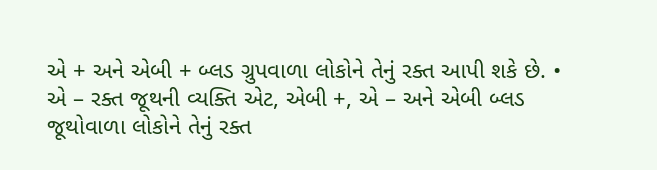એ + અને એબી + બ્લડ ગ્રુપવાળા લોકોને તેનું રક્ત આપી શકે છે. • એ – રક્ત જૂથની વ્યક્તિ એટ, એબી +, એ – અને એબી બ્લડ જૂથોવાળા લોકોને તેનું રક્ત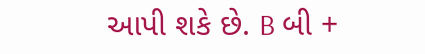આપી શકે છે. B બી +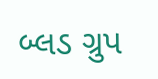બ્લડ ગ્રુપ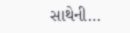સાથેની…